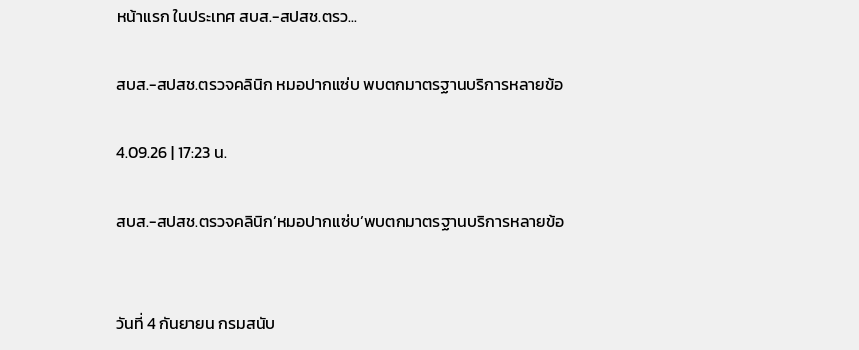หน้าแรก ในประเทศ สบส.-สปสช.ตรว...

สบส.-สปสช.ตรวจคลินิก หมอปากแซ่บ พบตกมาตรฐานบริการหลายข้อ

4.09.26 | 17:23 น.

สบส.-สปสช.ตรวจคลินิก’หมอปากแซ่บ’พบตกมาตรฐานบริการหลายข้อ


วันที่ 4 กันยายน กรมสนับ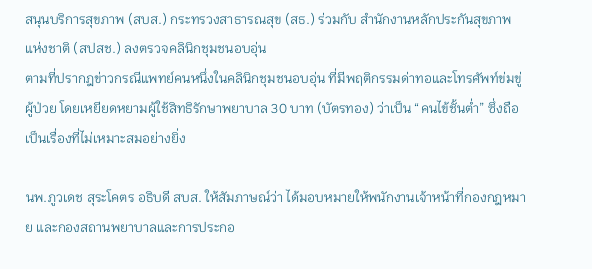สนุนบริการสุขภาพ (สบส.) กระทรวงสาธารณสุข (สธ.) ร่วมกับ สำนักงานหลักประกันสุขภาพแห่งชาติ (สปสช.) ลงตรวจคลินิกชุมชนอบอุ่น
ตามที่ปรากฎข่าวกรณีแพทย์คนหนึ่งในคลินิกชุมชนอบอุ่น ที่มีพฤติกรรมด่าทอและโทรศัพท์ข่มขู่ผู้ป่วย โดยเหยียดหยามผู้ใช้สิทธิรักษาพยาบาล 30 บาท (บัตรทอง) ว่าเป็น “คนไข้ชั้นต่ำ” ซึ่งถือเป็นเรื่องที่ไม่เหมาะสมอย่างยิ่ง

นพ.ภูวเดช สุระโคตร อธิบดี สบส. ให้สัมภาษณ์ว่า ได้มอบหมายให้พนักงานเจ้าหน้าที่กองกฎหมาย และกองสถานพยาบาลและการประกอ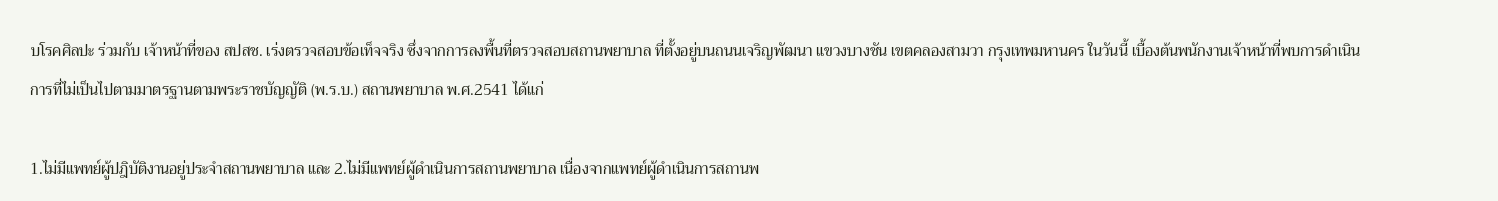บโรคศิลปะ ร่วมกับ เจ้าหน้าที่ของ สปสช. เร่งตรวจสอบข้อเท็จจริง ซึ่งจากการลงพื้นที่ตรวจสอบสถานพยาบาล ที่ตั้งอยู่บนถนนเจริญพัฒนา แขวงบางชัน เขตคลองสามวา กรุงเทพมหานคร ในวันนี้ เบื้องต้นพนักงานเจ้าหน้าที่พบการดำเนินการที่ไม่เป็นไปตามมาตรฐานตามพระราชบัญญัติ (พ.ร.บ.) สถานพยาบาล พ.ศ.2541 ได้แก่

1.ไม่มีแพทย์ผู้ปฎิบัติงานอยู่ประจำสถานพยาบาล และ 2.ไม่มีแพทย์ผู้ดำเนินการสถานพยาบาล เนื่องจากแพทย์ผู้ดำเนินการสถานพ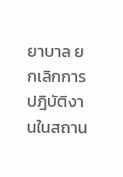ยาบาล ยกเลิกการปฎิบัติงานในสถาน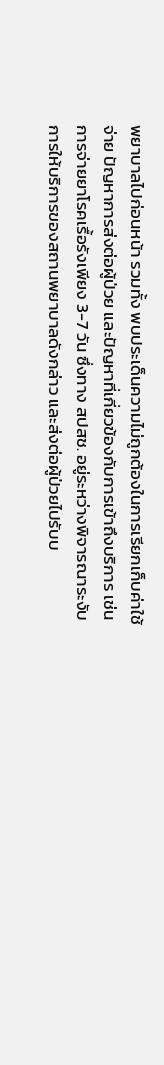พยาบาลไปก่อนหน้า รวมทั้ง พบประเด็นความไม่ถูกต้องในการเรียกเก็บค่าใช้จ่าย ปัญหาการส่งต่อผู้ป่วย และปัญหาที่เกี่ยวข้องกับการเข้าถึงบริการ เช่น การจ่ายยาโรคเรื้อรังเพียง 3-7 วัน ซึ่งทาง สปสช. อยู่ระหว่างพิจารณาระงับการให้บริการของสถานพยาบาลดังกล่าว และส่งต่อผู้ป่วยไปรับบ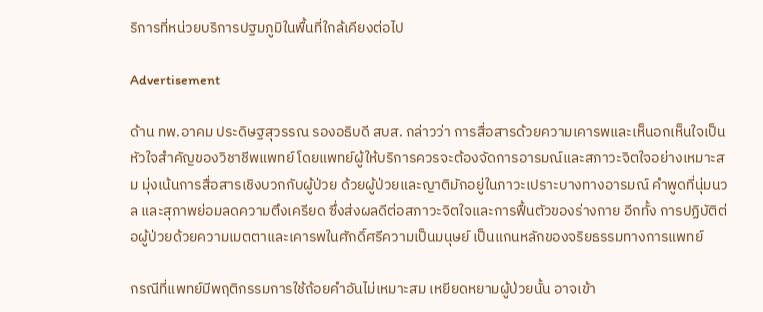ริการที่หน่วยบริการปฐมภูมิในพื้นที่ใกล้เคียงต่อไป

Advertisement

ด้าน ทพ.อาคม ประดิษฐสุวรรณ รองอธิบดี สบส. กล่าวว่า การสื่อสารด้วยความเคารพและเห็นอกเห็นใจเป็นหัวใจสำคัญของวิชาชีพแพทย์ โดยแพทย์ผู้ให้บริการควรจะต้องจัดการอารมณ์และสภาวะจิตใจอย่างเหมาะสม มุ่งเน้นการสื่อสารเชิงบวกกับผู้ป่วย ด้วยผู้ป่วยและญาติมักอยู่ในภาวะเปราะบางทางอารมณ์ คำพูดที่นุ่มนวล และสุภาพย่อมลดความตึงเครียด ซึ่งส่งผลดีต่อสภาวะจิตใจและการฟื้นตัวของร่างกาย อีกทั้ง การปฏิบัติต่อผู้ป่วยด้วยความเมตตาและเคารพในศักดิ์ศรีความเป็นมนุษย์ เป็นแกนหลักของจริยธรรมทางการแพทย์

กรณีที่แพทย์มีพฤติกรรมการใช้ถ้อยคำอันไม่เหมาะสม เหยียดหยามผู้ป่วยนั้น อาจเข้า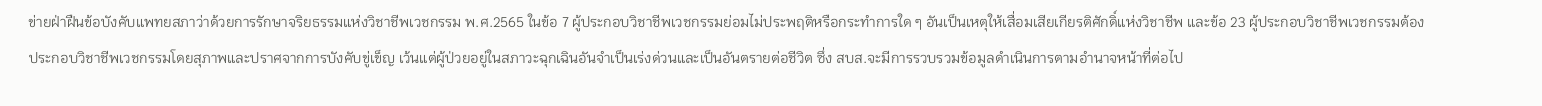ข่ายฝ่าฝืนข้อบังคับแพทยสภาว่าด้วยการรักษาจริยธรรมแห่งวิชาชีพเวชกรรม พ.ศ.2565 ในข้อ 7 ผู้ประกอบวิชาชีพเวชกรรมย่อมไม่ประพฤติหรือกระทำการใด ๆ อันเป็นเหตุให้เสื่อมเสียเกียรติศักดิ์แห่งวิชาชีพ และข้อ 23 ผู้ประกอบวิชาชีพเวชกรรมต้องประกอบวิชาชีพเวชกรรมโดยสุภาพและปราศจากการบังคับขู่เข็ญ เว้นแต่ผู้ป่วยอยู่ในสภาวะฉุกเฉินอันจำเป็นเร่งด่วนและเป็นอันตรายต่อชีวิต ซึ่ง สบส.จะมีการรวบรวมข้อมูลดำเนินการตามอำนาจหน้าที่ต่อไป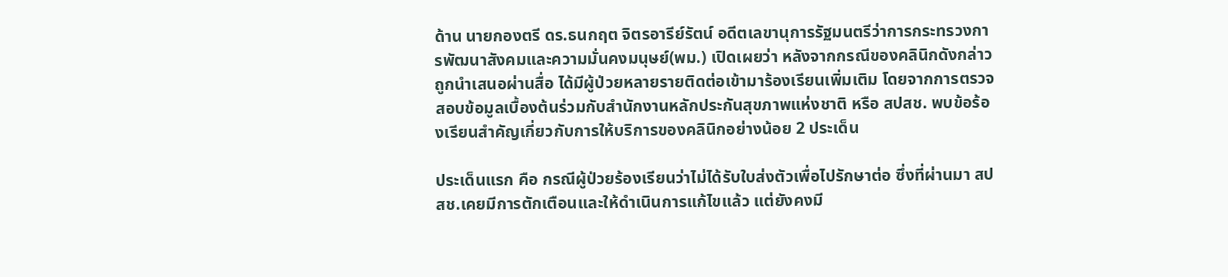ด้าน นายกองตรี ดร.ธนกฤต จิตรอารีย์รัตน์ อดีตเลขานุการรัฐมนตรีว่าการกระทรวงการพัฒนาสังคมและความมั่นคงมนุษย์(พม.) เปิดเผยว่า หลังจากกรณีของคลินิกดังกล่าวถูกนำเสนอผ่านสื่อ ได้มีผู้ป่วยหลายรายติดต่อเข้ามาร้องเรียนเพิ่มเติม โดยจากการตรวจสอบข้อมูลเบื้องต้นร่วมกับสำนักงานหลักประกันสุขภาพแห่งชาติ หรือ สปสช. พบข้อร้องเรียนสำคัญเกี่ยวกับการให้บริการของคลินิกอย่างน้อย 2 ประเด็น

ประเด็นแรก คือ กรณีผู้ป่วยร้องเรียนว่าไม่ได้รับใบส่งตัวเพื่อไปรักษาต่อ ซึ่งที่ผ่านมา สปสช.เคยมีการตักเตือนและให้ดำเนินการแก้ไขแล้ว แต่ยังคงมี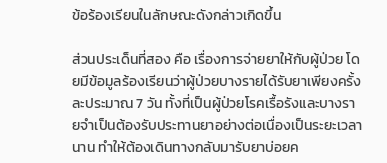ข้อร้องเรียนในลักษณะดังกล่าวเกิดขึ้น

ส่วนประเด็นที่สอง คือ เรื่องการจ่ายยาให้กับผู้ป่วย โดยมีข้อมูลร้องเรียนว่าผู้ป่วยบางรายได้รับยาเพียงครั้งละประมาณ 7 วัน ทั้งที่เป็นผู้ป่วยโรคเรื้อรังและบางรายจำเป็นต้องรับประทานยาอย่างต่อเนื่องเป็นระยะเวลานาน ทำให้ต้องเดินทางกลับมารับยาบ่อยค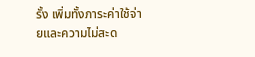รั้ง เพิ่มทั้งภาระค่าใช้จ่ายและความไม่สะด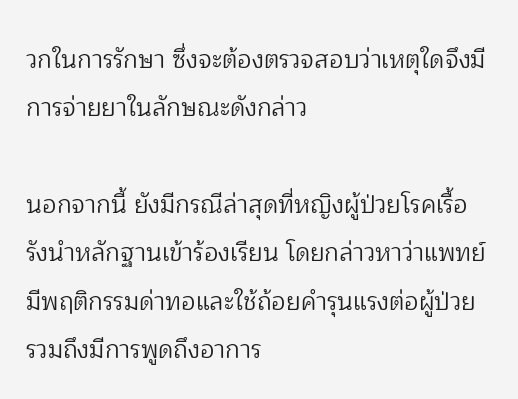วกในการรักษา ซึ่งจะต้องตรวจสอบว่าเหตุใดจึงมีการจ่ายยาในลักษณะดังกล่าว

นอกจากนี้ ยังมีกรณีล่าสุดที่หญิงผู้ป่วยโรคเรื้อรังนำหลักฐานเข้าร้องเรียน โดยกล่าวหาว่าแพทย์มีพฤติกรรมด่าทอและใช้ถ้อยคำรุนแรงต่อผู้ป่วย รวมถึงมีการพูดถึงอาการ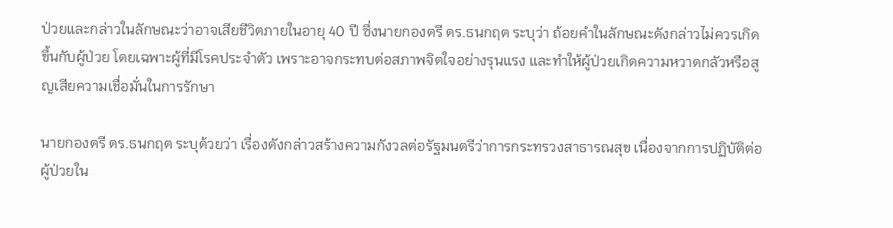ป่วยและกล่าวในลักษณะว่าอาจเสียชีวิตภายในอายุ 40 ปี ซึ่งนายกองตรี ดร.ธนกฤต ระบุว่า ถ้อยคำในลักษณะดังกล่าวไม่ควรเกิดขึ้นกับผู้ป่วย โดยเฉพาะผู้ที่มีโรคประจำตัว เพราะอาจกระทบต่อสภาพจิตใจอย่างรุนแรง และทำให้ผู้ป่วยเกิดความหวาดกลัวหรือสูญเสียความเชื่อมั่นในการรักษา

นายกองตรี ดร.ธนกฤต ระบุด้วยว่า เรื่องดังกล่าวสร้างความกังวลต่อรัฐมนตรีว่าการกระทรวงสาธารณสุข เนื่องจากการปฏิบัติต่อผู้ป่วยใน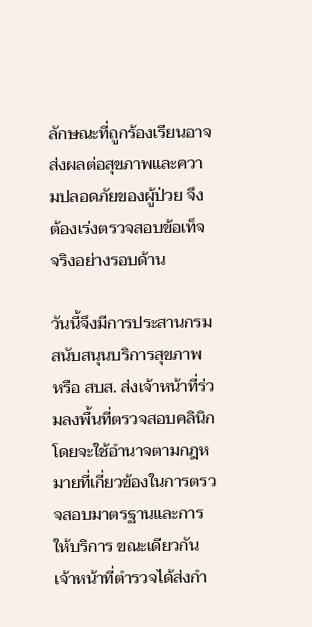ลักษณะที่ถูกร้องเรียนอาจส่งผลต่อสุขภาพและความปลอดภัยของผู้ป่วย จึงต้องเร่งตรวจสอบข้อเท็จจริงอย่างรอบด้าน

วันนี้จึงมีการประสานกรมสนับสนุนบริการสุขภาพ หรือ สบส. ส่งเจ้าหน้าที่ร่วมลงพื้นที่ตรวจสอบคลินิก โดยจะใช้อำนาจตามกฎหมายที่เกี่ยวข้องในการตรวจสอบมาตรฐานและการให้บริการ ขณะเดียวกันเจ้าหน้าที่ตำรวจได้ส่งกำ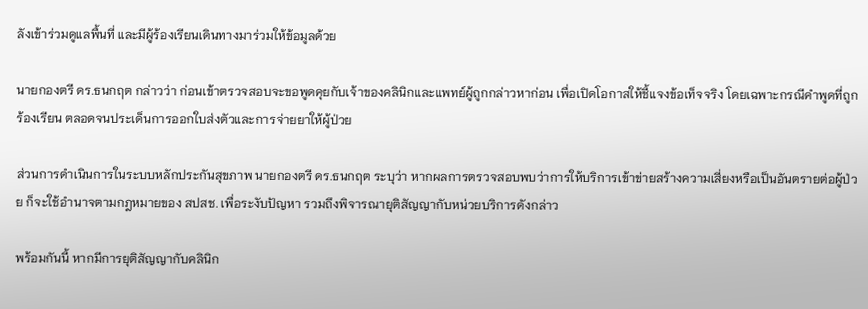ลังเข้าร่วมดูแลพื้นที่ และมีผู้ร้องเรียนเดินทางมาร่วมให้ข้อมูลด้วย

นายกองตรี ดร.ธนกฤต กล่าวว่า ก่อนเข้าตรวจสอบจะขอพูดคุยกับเจ้าของคลินิกและแพทย์ผู้ถูกกล่าวหาก่อน เพื่อเปิดโอกาสให้ชี้แจงข้อเท็จจริง โดยเฉพาะกรณีคำพูดที่ถูกร้องเรียน ตลอดจนประเด็นการออกใบส่งตัวและการจ่ายยาให้ผู้ป่วย

ส่วนการดำเนินการในระบบหลักประกันสุขภาพ นายกองตรี ดร.ธนกฤต ระบุว่า หากผลการตรวจสอบพบว่าการให้บริการเข้าข่ายสร้างความเสี่ยงหรือเป็นอันตรายต่อผู้ป่วย ก็จะใช้อำนาจตามกฎหมายของ สปสช. เพื่อระงับปัญหา รวมถึงพิจารณายุติสัญญากับหน่วยบริการดังกล่าว

พร้อมกันนี้ หากมีการยุติสัญญากับคลินิก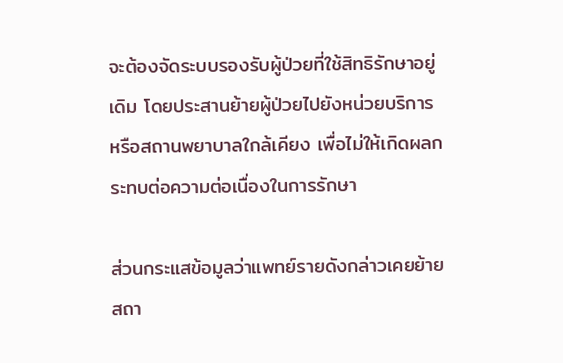จะต้องจัดระบบรองรับผู้ป่วยที่ใช้สิทธิรักษาอยู่เดิม โดยประสานย้ายผู้ป่วยไปยังหน่วยบริการหรือสถานพยาบาลใกล้เคียง เพื่อไม่ให้เกิดผลกระทบต่อความต่อเนื่องในการรักษา

ส่วนกระแสข้อมูลว่าแพทย์รายดังกล่าวเคยย้ายสถา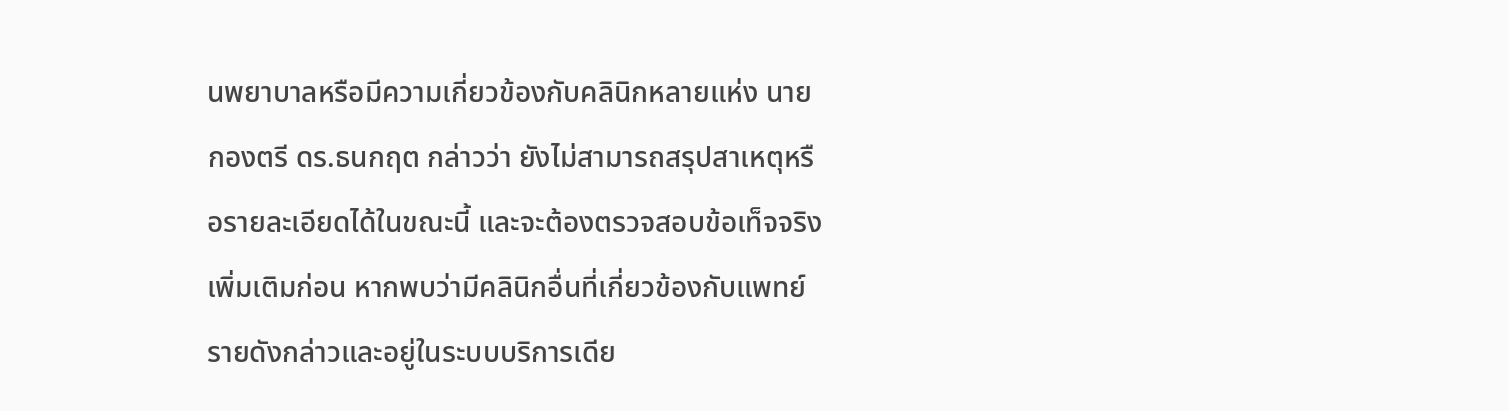นพยาบาลหรือมีความเกี่ยวข้องกับคลินิกหลายแห่ง นายกองตรี ดร.ธนกฤต กล่าวว่า ยังไม่สามารถสรุปสาเหตุหรือรายละเอียดได้ในขณะนี้ และจะต้องตรวจสอบข้อเท็จจริงเพิ่มเติมก่อน หากพบว่ามีคลินิกอื่นที่เกี่ยวข้องกับแพทย์รายดังกล่าวและอยู่ในระบบบริการเดีย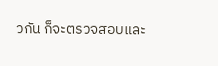วกัน ก็จะตรวจสอบและ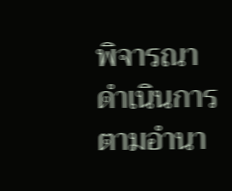พิจารณาดำเนินการตามอำนา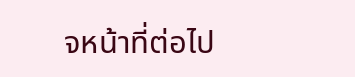จหน้าที่ต่อไป